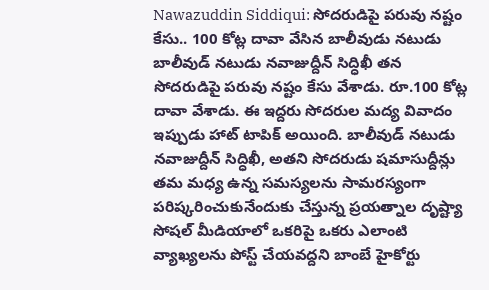Nawazuddin Siddiqui: సోదరుడిపై పరువు నష్టం కేసు.. 100 కోట్ల దావా వేసిన బాలీవుడు నటుడు
బాలీవుడ్ నటుడు నవాజుద్దీన్ సిద్ధిఖీ తన సోదరుడిపై పరువు నష్టం కేసు వేశాడు. రూ.100 కోట్ల దావా వేశాడు. ఈ ఇద్దరు సోదరుల మద్య వివాదం ఇప్పుడు హాట్ టాపిక్ అయింది. బాలీవుడ్ నటుడు నవాజుద్దీన్ సిద్ధిఖీ, అతని సోదరుడు షమాసుద్దీన్లు తమ మధ్య ఉన్న సమస్యలను సామరస్యంగా పరిష్కరించుకునేందుకు చేస్తున్న ప్రయత్నాల దృష్ట్యా సోషల్ మీడియాలో ఒకరిపై ఒకరు ఎలాంటి వ్యాఖ్యలను పోస్ట్ చేయవద్దని బాంబే హైకోర్టు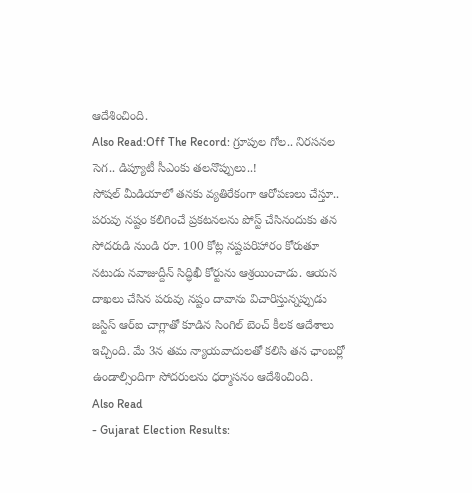ఆదేశించింది.
Also Read:Off The Record: గ్రూపుల గోల.. నిరసనల సెగ.. డిప్యూటీ సీఎంకు తలనొప్పులు..!
సోషల్ మీడియాలో తనకు వ్యతిరేకంగా ఆరోపణలు చేస్తూ.. పరువు నష్టం కలిగించే ప్రకటనలను పోస్ట్ చేసినందుకు తన సోదరుడి నుండి రూ. 100 కోట్ల నష్టపరిహారం కోరుతూ నటుడు నవాజుద్దీన్ సిద్ధిఖీ కోర్టును ఆశ్రయించాడు. ఆయన దాఖలు చేసిన పరువు నష్టం దావాను విచారిస్తున్నప్పుడు జస్టిస్ ఆర్ఐ చాగ్లాతో కూడిన సింగిల్ బెంచ్ కీలక ఆదేశాలు ఇచ్చింది. మే 3న తమ న్యాయవాదులతో కలిసి తన ఛాంబర్లో ఉండాల్సిందిగా సోదరులను ధర్మాసనం ఆదేశించింది.
Also Read
- Gujarat Election Results: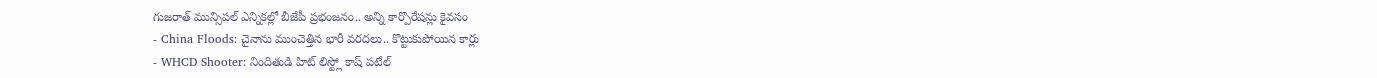గుజరాత్ మున్సిపల్ ఎన్నికల్లో బీజేపీ ప్రభంజనం.. అన్ని కార్పొరేషన్లు కైవసం
- China Floods: చైనాను ముంచెత్తిన భారీ వరదలు.. కొట్టుకుపోయిన కార్లు
- WHCD Shooter: నిందితుడి హిట్ లిస్ట్లో కాష్ పటేల్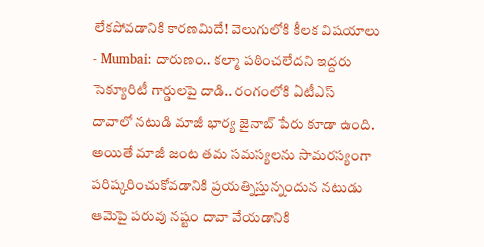లేకపోవడానికి కారణమిదే! వెలుగులోకి కీలక విషయాలు
- Mumbai: దారుణం.. కల్మా పఠించలేదని ఇద్దరు సెక్యూరిటీ గార్డులపై దాడి.. రంగంలోకి ఏటీఎస్
దావాలో నటుడి మాజీ భార్య జైనాబ్ పేరు కూడా ఉంది. అయితే మాజీ జంట తమ సమస్యలను సామరస్యంగా పరిష్కరించుకోవడానికి ప్రయత్నిస్తున్నందున నటుడు ఆమెపై పరువు నష్టం దావా వేయడానికి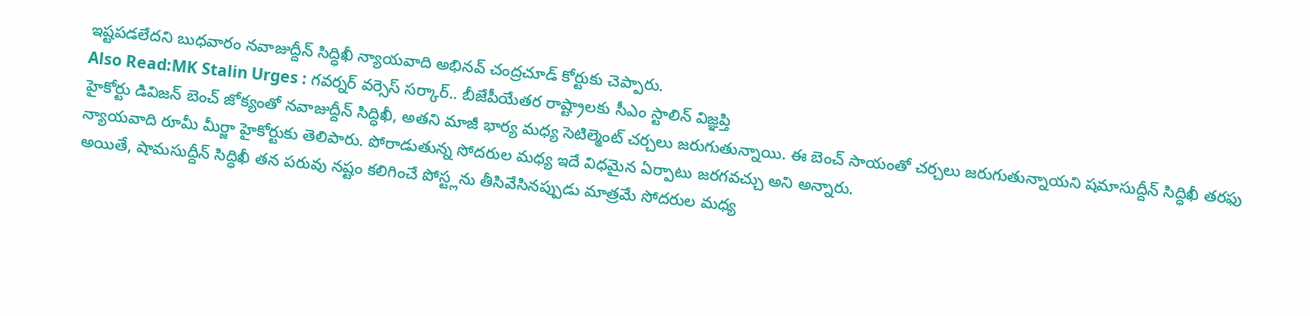ఇష్టపడలేదని బుధవారం నవాజుద్దీన్ సిద్ధిఖీ న్యాయవాది అభినవ్ చంద్రచూడ్ కోర్టుకు చెప్పారు.
Also Read:MK Stalin Urges : గవర్నర్ వర్సెస్ సర్కార్.. బీజేపీయేతర రాష్ట్రాలకు సీఎం స్టాలిన్ విజ్ఞప్తి
హైకోర్టు డివిజన్ బెంచ్ జోక్యంతో నవాజుద్దీన్ సిద్ధిఖీ, అతని మాజీ భార్య మధ్య సెటిల్మెంట్ చర్చలు జరుగుతున్నాయి. ఈ బెంచ్ సాయంతో చర్చలు జరుగుతున్నాయని షమాసుద్దీన్ సిద్ధిఖీ తరఫు న్యాయవాది రూమీ మీర్జా హైకోర్టుకు తెలిపారు. పోరాడుతున్న సోదరుల మధ్య ఇదే విధమైన ఏర్పాటు జరగవచ్చు అని అన్నారు.
అయితే, షామసుద్దీన్ సిద్ధిఖీ తన పరువు నష్టం కలిగించే పోస్ట్లను తీసివేసినప్పుడు మాత్రమే సోదరుల మధ్య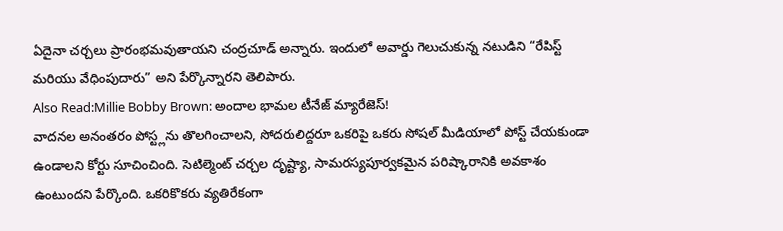ఏదైనా చర్చలు ప్రారంభమవుతాయని చంద్రచూడ్ అన్నారు. ఇందులో అవార్డు గెలుచుకున్న నటుడిని “రేపిస్ట్ మరియు వేధింపుదారు” అని పేర్కొన్నారని తెలిపారు.
Also Read:Millie Bobby Brown: అందాల భామల టీనేజ్ మ్యారేజెస్!
వాదనల అనంతరం పోస్ట్లను తొలగించాలని, సోదరులిద్దరూ ఒకరిపై ఒకరు సోషల్ మీడియాలో పోస్ట్ చేయకుండా ఉండాలని కోర్టు సూచించింది. సెటిల్మెంట్ చర్చల దృష్ట్యా, సామరస్యపూర్వకమైన పరిష్కారానికి అవకాశం ఉంటుందని పేర్కొంది. ఒకరికొకరు వ్యతిరేకంగా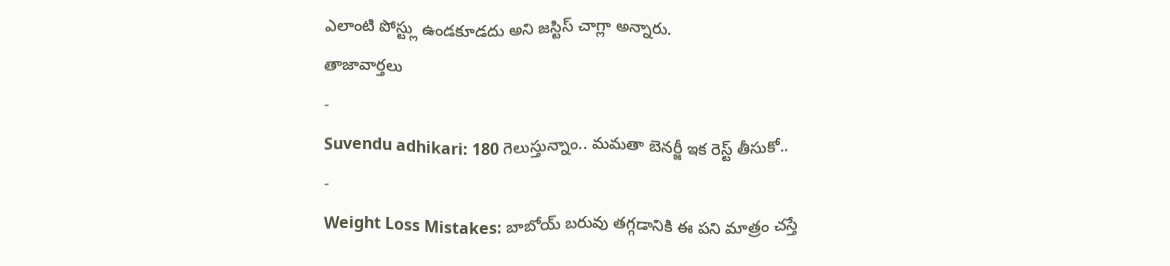ఎలాంటి పోస్ట్లు ఉండకూడదు అని జస్టిస్ చాగ్లా అన్నారు.
తాజావార్తలు
-
Suvendu adhikari: 180 గెలుస్తున్నాం.. మమతా బెనర్జీ ఇక రెస్ట్ తీసుకో..
-
Weight Loss Mistakes: బాబోయ్ బరువు తగ్గడానికి ఈ పని మాత్రం చస్తే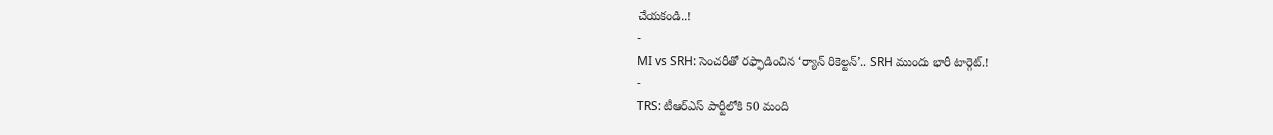చేయకండి..!
-
MI vs SRH: సెంచరీతో రఫ్ఫాడించిన ‘ర్యాన్ రికెల్టన్’.. SRH ముందు భారీ టార్గెట్.!
-
TRS: టీఆర్ఎస్ పార్టీలోకి 50 మంది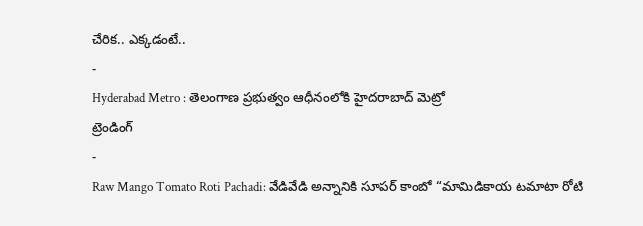చేరిక.. ఎక్కడంటే..
-
Hyderabad Metro : తెలంగాణ ప్రభుత్వం ఆధీనంలోకి హైదరాబాద్ మెట్రో
ట్రెండింగ్
-
Raw Mango Tomato Roti Pachadi: వేడివేడి అన్నానికి సూపర్ కాంబో “మామిడికాయ టమాటా రోటి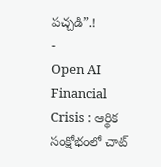పచ్చడి”.!
-
Open AI Financial Crisis : ఆర్థిక సంక్షోభంలో చాట్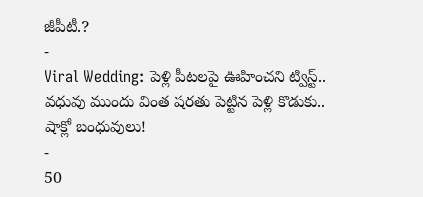జీపీటీ.?
-
Viral Wedding: పెళ్లి పీటలపై ఊహించని ట్విస్ట్.. వధువు ముందు వింత షరతు పెట్టిన పెళ్లి కొడుకు.. షాక్లో బంధువులు!
-
50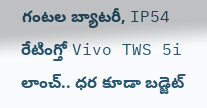గంటల బ్యాటరీ, IP54 రేటింగ్తో Vivo TWS 5i లాంచ్.. ధర కూడా బడ్జెట్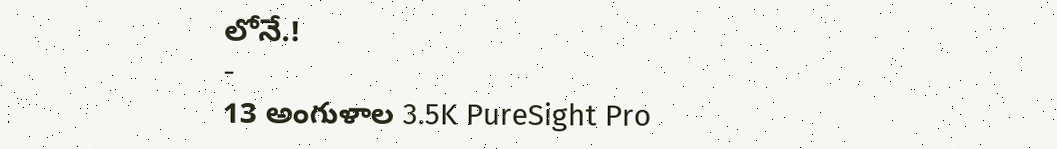లోనే.!
-
13 అంగుళాల 3.5K PureSight Pro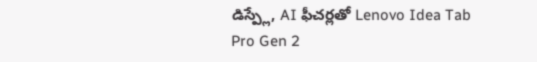డిస్ప్లే, AI ఫీచర్లతో Lenovo Idea Tab Pro Gen 2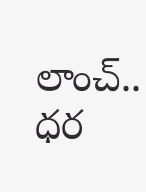లాంచ్.. ధర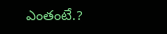ఎంతంటే.?